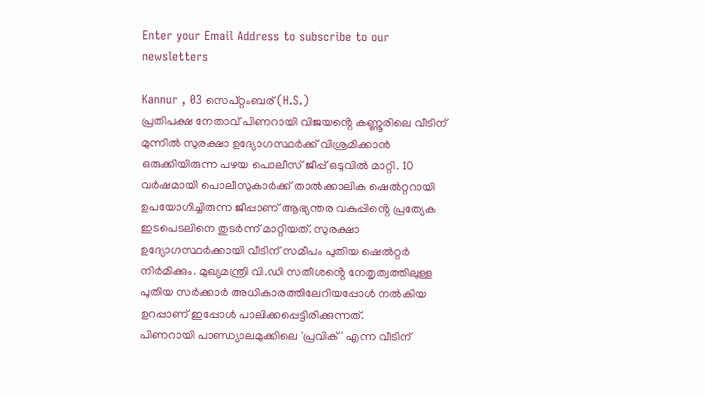Enter your Email Address to subscribe to our newsletters

Kannur , 03 സെപ്റ്റംബര് (H.S.)
പ്രതിപക്ഷ നേതാവ് പിണറായി വിജയൻ്റെ കണ്ണൂരിലെ വീടിന് മുന്നിൽ സുരക്ഷാ ഉദ്യോഗസ്ഥർക്ക് വിശ്രമിക്കാൻ ഒരുക്കിയിരുന്ന പഴയ പൊലീസ് ജീപ്പ് ഒടുവിൽ മാറ്റി. 10 വർഷമായി പൊലീസുകാർക്ക് താൽക്കാലിക ഷെൽറ്ററായി ഉപയോഗിച്ചിരുന്ന ജീപ്പാണ് ആഭ്യന്തര വകുപ്പിൻ്റെ പ്രത്യേക ഇടപെടലിനെ തുടർന്ന് മാറ്റിയത്. സുരക്ഷാ ഉദ്യോഗസ്ഥർക്കായി വീടിന് സമീപം പുതിയ ഷെൽറ്റർ നിർമിക്കും. മുഖ്യമന്ത്രി വി.ഡി സതീശൻ്റെ നേതൃത്വത്തിലുള്ള പുതിയ സർക്കാർ അധികാരത്തിലേറിയപ്പോൾ നൽകിയ ഉറപ്പാണ് ഇപ്പോൾ പാലിക്കപ്പെട്ടിരിക്കുന്നത്.
പിണറായി പാണ്ഡ്യാലമുക്കിലെ 'പ്രവിക്' എന്ന വീടിന്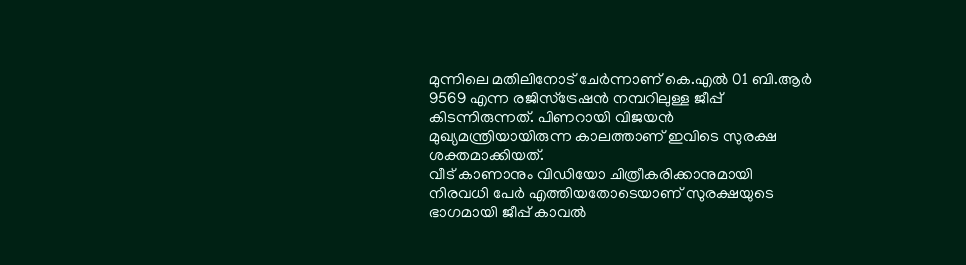മുന്നിലെ മതിലിനോട് ചേർന്നാണ് കെ.എൽ 01 ബി.ആർ 9569 എന്ന രജിസ്ട്രേഷൻ നമ്പറിലുള്ള ജീപ്പ് കിടന്നിരുന്നത്. പിണറായി വിജയൻ മുഖ്യമന്ത്രിയായിരുന്ന കാലത്താണ് ഇവിടെ സുരക്ഷ ശക്തമാക്കിയത്.
വീട് കാണാനും വിഡിയോ ചിത്രീകരിക്കാനുമായി നിരവധി പേർ എത്തിയതോടെയാണ് സുരക്ഷയുടെ ഭാഗമായി ജീപ്പ് കാവൽ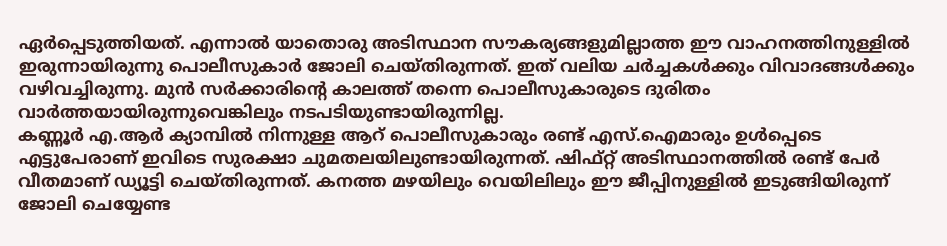ഏർപ്പെടുത്തിയത്. എന്നാൽ യാതൊരു അടിസ്ഥാന സൗകര്യങ്ങളുമില്ലാത്ത ഈ വാഹനത്തിനുള്ളിൽ ഇരുന്നായിരുന്നു പൊലീസുകാർ ജോലി ചെയ്തിരുന്നത്. ഇത് വലിയ ചർച്ചകൾക്കും വിവാദങ്ങൾക്കും വഴിവച്ചിരുന്നു. മുൻ സർക്കാരിൻ്റെ കാലത്ത് തന്നെ പൊലീസുകാരുടെ ദുരിതം വാർത്തയായിരുന്നുവെങ്കിലും നടപടിയുണ്ടായിരുന്നില്ല.
കണ്ണൂർ എ.ആർ ക്യാമ്പിൽ നിന്നുള്ള ആറ് പൊലീസുകാരും രണ്ട് എസ്.ഐമാരും ഉൾപ്പെടെ എട്ടുപേരാണ് ഇവിടെ സുരക്ഷാ ചുമതലയിലുണ്ടായിരുന്നത്. ഷിഫ്റ്റ് അടിസ്ഥാനത്തിൽ രണ്ട് പേർ വീതമാണ് ഡ്യൂട്ടി ചെയ്തിരുന്നത്. കനത്ത മഴയിലും വെയിലിലും ഈ ജീപ്പിനുള്ളിൽ ഇടുങ്ങിയിരുന്ന് ജോലി ചെയ്യേണ്ട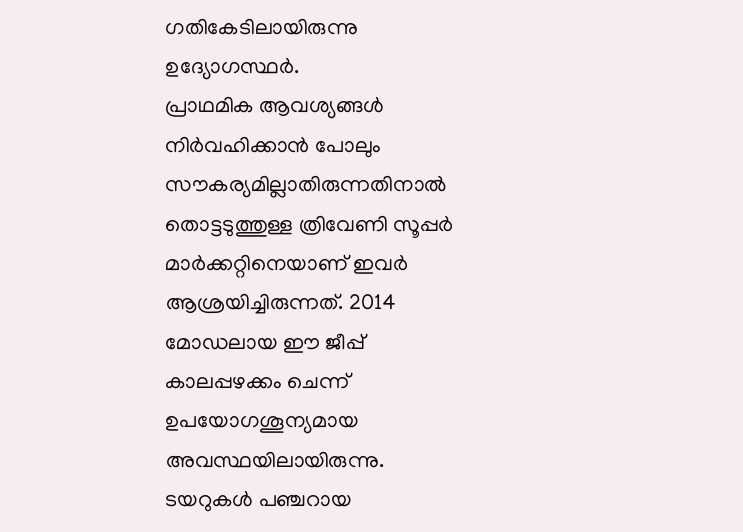ഗതികേടിലായിരുന്നു ഉദ്യോഗസ്ഥർ.
പ്രാഥമിക ആവശ്യങ്ങൾ നിർവഹിക്കാൻ പോലും സൗകര്യമില്ലാതിരുന്നതിനാൽ തൊട്ടടുത്തുള്ള ത്രിവേണി സൂപ്പർ മാർക്കറ്റിനെയാണ് ഇവർ ആശ്രയിച്ചിരുന്നത്. 2014 മോഡലായ ഈ ജീപ്പ് കാലപ്പഴക്കം ചെന്ന് ഉപയോഗശൂന്യമായ അവസ്ഥയിലായിരുന്നു. ടയറുകൾ പഞ്ചറായ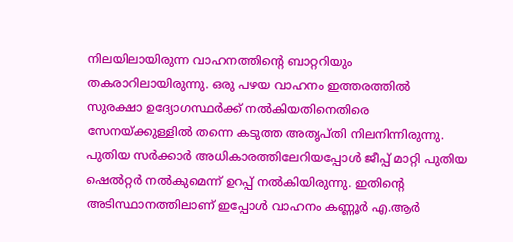നിലയിലായിരുന്ന വാഹനത്തിൻ്റെ ബാറ്ററിയും തകരാറിലായിരുന്നു. ഒരു പഴയ വാഹനം ഇത്തരത്തിൽ സുരക്ഷാ ഉദ്യോഗസ്ഥർക്ക് നൽകിയതിനെതിരെ സേനയ്ക്കുള്ളിൽ തന്നെ കടുത്ത അതൃപ്തി നിലനിന്നിരുന്നു.
പുതിയ സർക്കാർ അധികാരത്തിലേറിയപ്പോൾ ജീപ്പ് മാറ്റി പുതിയ ഷെൽറ്റർ നൽകുമെന്ന് ഉറപ്പ് നൽകിയിരുന്നു. ഇതിൻ്റെ അടിസ്ഥാനത്തിലാണ് ഇപ്പോൾ വാഹനം കണ്ണൂർ എ.ആർ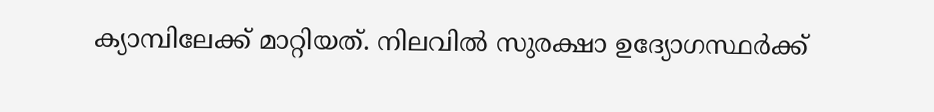ക്യാമ്പിലേക്ക് മാറ്റിയത്. നിലവിൽ സുരക്ഷാ ഉദ്യോഗസ്ഥർക്ക്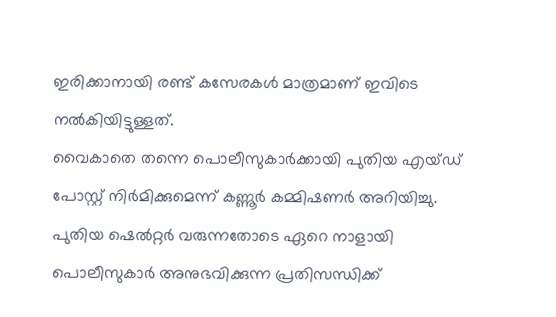ഇരിക്കാനായി രണ്ട് കസേരകൾ മാത്രമാണ് ഇവിടെ നൽകിയിട്ടുള്ളത്.
വൈകാതെ തന്നെ പൊലീസുകാർക്കായി പുതിയ എയ്ഡ് പോസ്റ്റ് നിർമിക്കുമെന്ന് കണ്ണൂർ കമ്മിഷണർ അറിയിച്ചു. പുതിയ ഷെൽറ്റർ വരുന്നതോടെ ഏറെ നാളായി പൊലീസുകാർ അനുഭവിക്കുന്ന പ്രതിസന്ധിക്ക്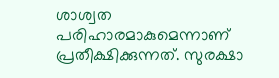ശാശ്വത പരിഹാരമാകുമെന്നാണ് പ്രതീക്ഷിക്കുന്നത്. സുരക്ഷാ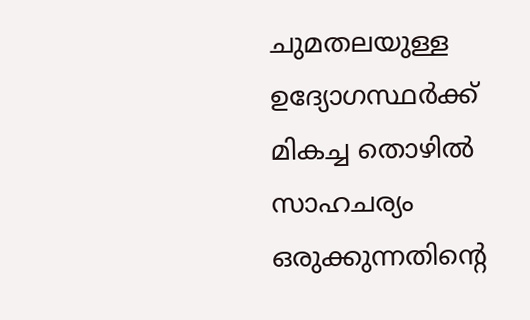ചുമതലയുള്ള ഉദ്യോഗസ്ഥർക്ക് മികച്ച തൊഴിൽ സാഹചര്യം ഒരുക്കുന്നതിൻ്റെ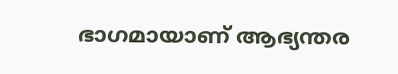ഭാഗമായാണ് ആഭ്യന്തര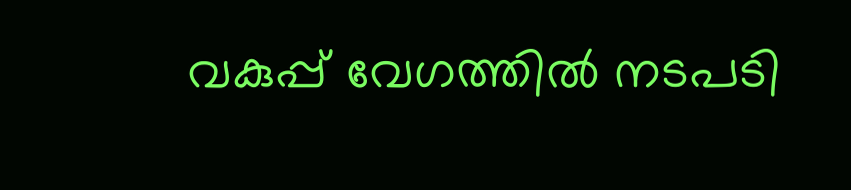വകുപ്പ് വേഗത്തിൽ നടപടി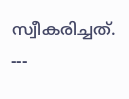സ്വീകരിച്ചത്.
---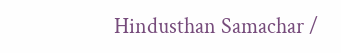Hindusthan Samachar /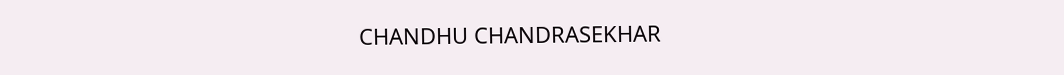CHANDHU CHANDRASEKHAR